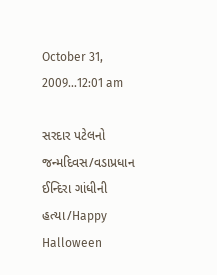October 31, 2009...12:01 am

સરદાર પટેલનો જન્મદિવસ/વડાપ્રધાન ઈન્દિરા ગાંધીની હત્યા/Happy Halloween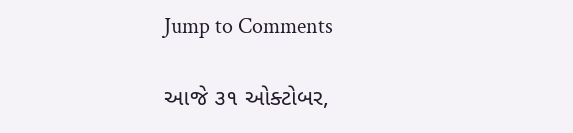Jump to Comments

આજે ૩૧ ઓક્ટોબર,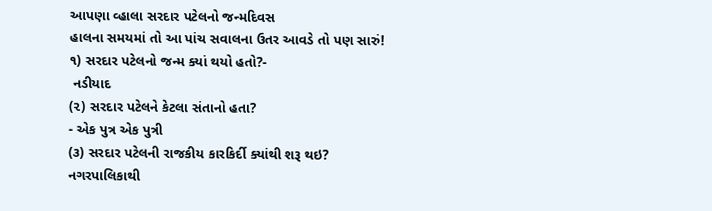આપણા વ્હાલા સરદાર પટેલનો જન્મદિવસ
હાલના સમયમાં તો આ પાંચ સવાલના ઉતર આવડે તો પણ સારું!
૧) સરદાર પટેલનો જન્મ ક્યાં થયો હતો?-
 નડીયાદ
(૨) સરદાર પટેલને કેટલા સંતાનો હતા?
- એક પુત્ર એક પુત્રી
(૩) સરદાર પટેલની રાજકીય કારકિર્દી ક્યાંથી શરૂ થઇ?
નગરપાલિકાથી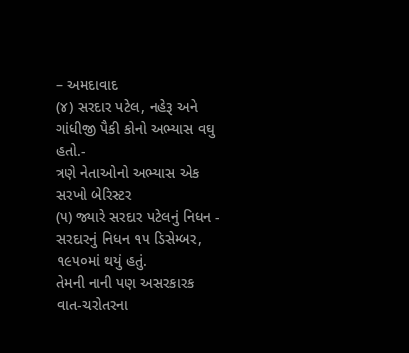– અમદાવાદ
(૪) સરદાર પટેલ, નહેરૂ અને ગાંધીજી પૈકી કોનો અભ્યાસ વઘુ હતો.-
ત્રણે નેતાઓનો અભ્યાસ એક સરખો બેરિસ્ટર
(૫) જ્યારે સરદાર પટેલનું નિધન -
સરદારનું નિધન ૧૫ ડિસેમ્બર, ૧૯૫૦માં થયું હતું.
તેમની નાની પણ અસરકારક વાત-ચરોતરના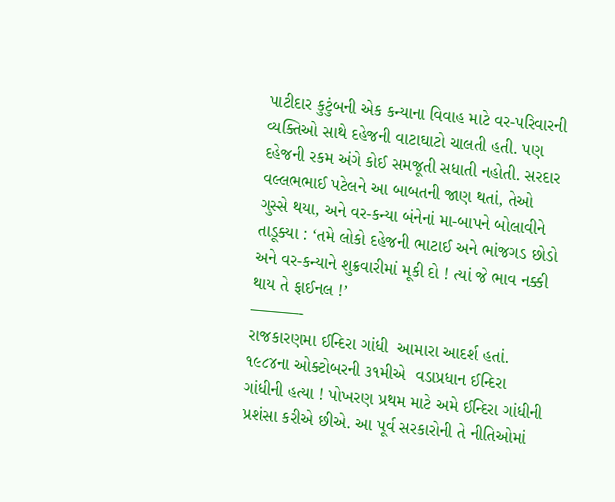પાટીદાર કુટુંબની એક કન્યાના વિવાહ માટે વર-પરિવારની વ્યક્તિઓ સાથે દહેજની વાટાઘાટો ચાલતી હતી. પણ દહેજની રકમ અંગે કોઈ સમજૂતી સધાતી નહોતી. સરદાર વલ્લભભાઈ પટેલને આ બાબતની જાણ થતાં, તેઓ ગુસ્સે થયા, અને વર-કન્યા બંનેનાં મા-બાપને બોલાવીને તાડૂક્યા : ‘તમે લોકો દહેજની ભાટાઈ અને ભાંજગડ છોડો અને વર-કન્યાને શુક્રવારીમાં મૂકી દો ! ત્યાં જે ભાવ નક્કી થાય તે ફાઈનલ !’
———-
રાજકારણમા ઈન્દિરા ગાંધી  આમારા આદર્શ હતાં. ૧૯૮૪ના ઓક્ટોબરની ૩૧મીએ  વડાપ્રધાન ઈન્દિરા ગાંધીની હત્યા ! પોખરણ પ્રથમ માટે અમે ઈન્દિરા ગાંધીની પ્રશંસા કરીએ છીએ. આ પૂર્વ સરકારોની તે નીતિઓમાં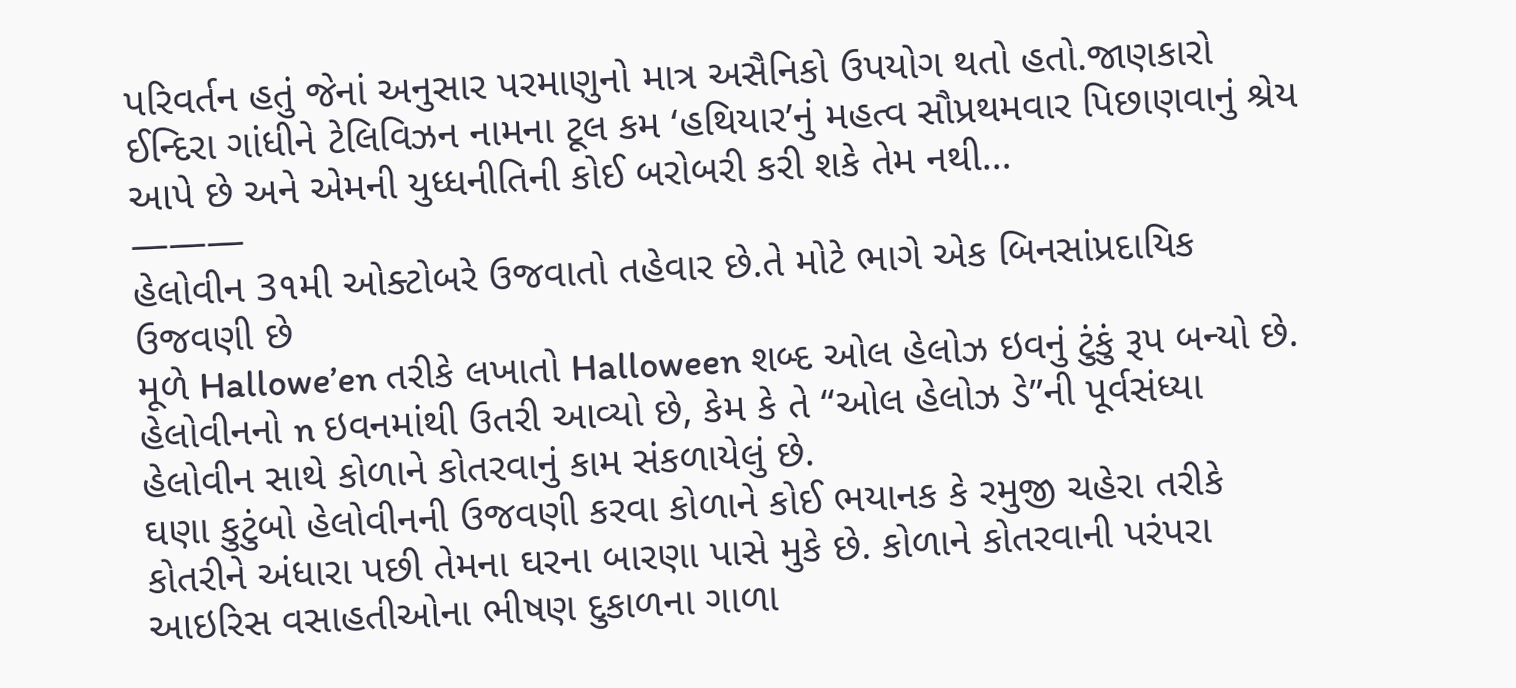પરિવર્તન હતું જેનાં અનુસાર પરમાણુનો માત્ર અસૈનિકો ઉપયોગ થતો હતો.જાણકારો ઈન્દિરા ગાંધીને ટેલિવિઝન નામના ટૂલ કમ ‘હથિયાર’નું મહત્વ સૌપ્રથમવાર પિછાણવાનું શ્રેય આપે છે અને એમની યુધ્ધનીતિની કોઈ બરોબરી કરી શકે તેમ નથી…
———
હેલોવીન 3૧મી ઓક્ટોબરે ઉજવાતો તહેવાર છે.તે મોટે ભાગે એક બિનસાંપ્રદાયિક ઉજવણી છે
મૂળે Hallowe’en તરીકે લખાતો Halloween શબ્દ ઓલ હેલોઝ ઇવનું ટુંકું રૂપ બન્યો છે.  હેલોવીનનો n ઇવનમાંથી ઉતરી આવ્યો છે, કેમ કે તે “ઓલ હેલોઝ ડે”ની પૂર્વસંધ્યા હેલોવીન સાથે કોળાને કોતરવાનું કામ સંકળાયેલું છે.
ઘણા કુટુંબો હેલોવીનની ઉજવણી કરવા કોળાને કોઈ ભયાનક કે રમુજી ચહેરા તરીકે કોતરીને અંધારા પછી તેમના ઘરના બારણા પાસે મુકે છે. કોળાને કોતરવાની પરંપરા આઇરિસ વસાહતીઓના ભીષણ દુકાળના ગાળા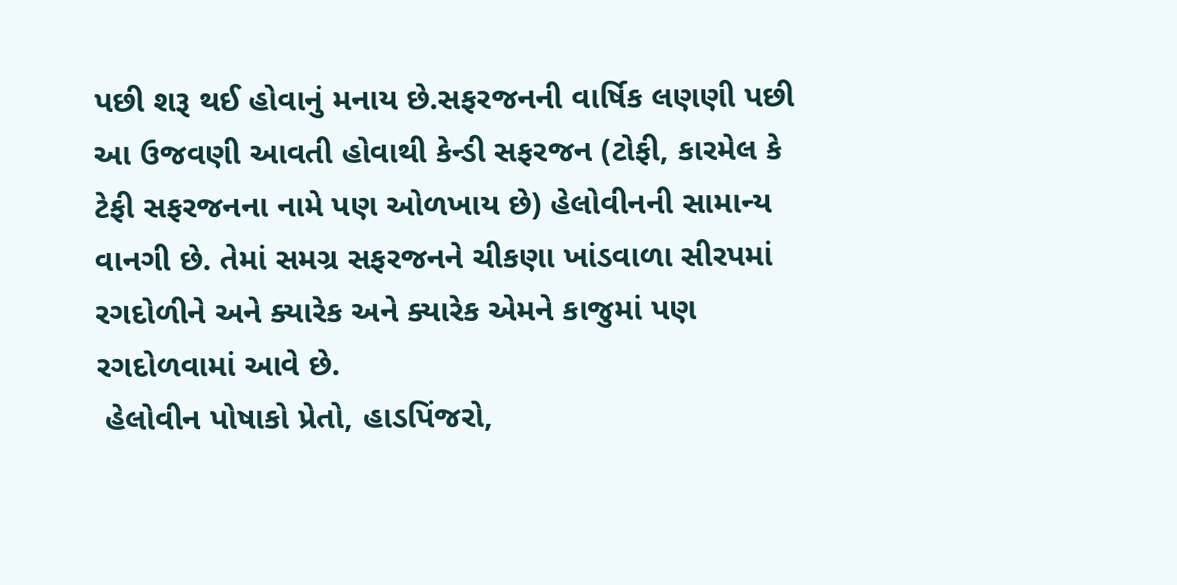પછી શરૂ થઈ હોવાનું મનાય છે.સફરજનની વાર્ષિક લણણી પછી આ ઉજવણી આવતી હોવાથી કેન્ડી સફરજન (ટોફી, કારમેલ કે ટેફી સફરજનના નામે પણ ઓળખાય છે) હેલોવીનની સામાન્ય વાનગી છે. તેમાં સમગ્ર સફરજનને ચીકણા ખાંડવાળા સીરપમાં રગદોળીને અને ક્યારેક અને ક્યારેક એમને કાજુમાં પણ રગદોળવામાં આવે છે.
 હેલોવીન પોષાકો પ્રેતો, હાડપિંજરો,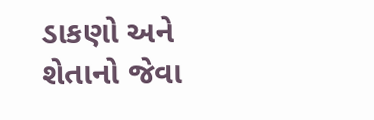ડાકણો અને શેતાનો જેવા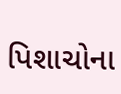પિશાચોના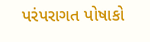પરંપરાગત પોષાકો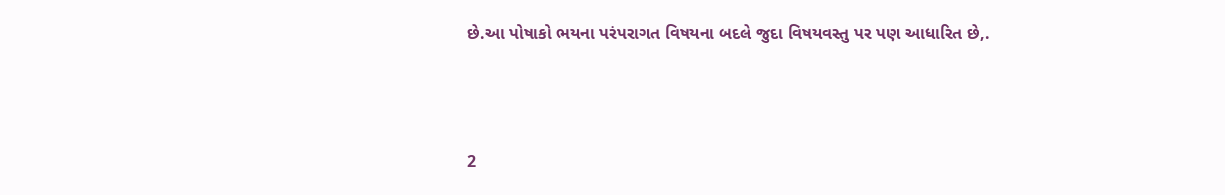છે.આ પોષાકો ભયના પરંપરાગત વિષયના બદલે જુદા વિષયવસ્તુ પર પણ આધારિત છે,.



2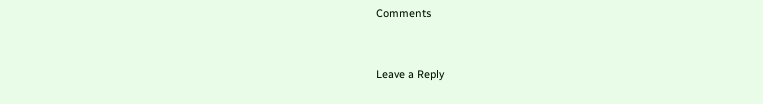Comments


Leave a Reply